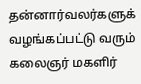தன்னார்வலர்களுக் வழங்கப்பட்டு வரும் கலைஞர் மகளிர்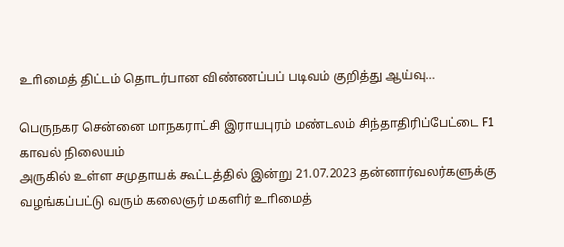உாிமைத் திட்டம் தொடர்பான விண்ணப்பப் படிவம் குறித்து ஆய்வு…

பெருநகர சென்னை மாநகராட்சி இராயபுரம் மண்டலம் சிந்தாதிரிப்பேட்டை F1 காவல் நிலையம்
அருகில் உள்ள சமுதாயக் கூட்டத்தில் இன்று 21.07.2023 தன்னார்வலர்களுக்கு வழங்கப்பட்டு வரும் கலைஞர் மகளிர் உாிமைத்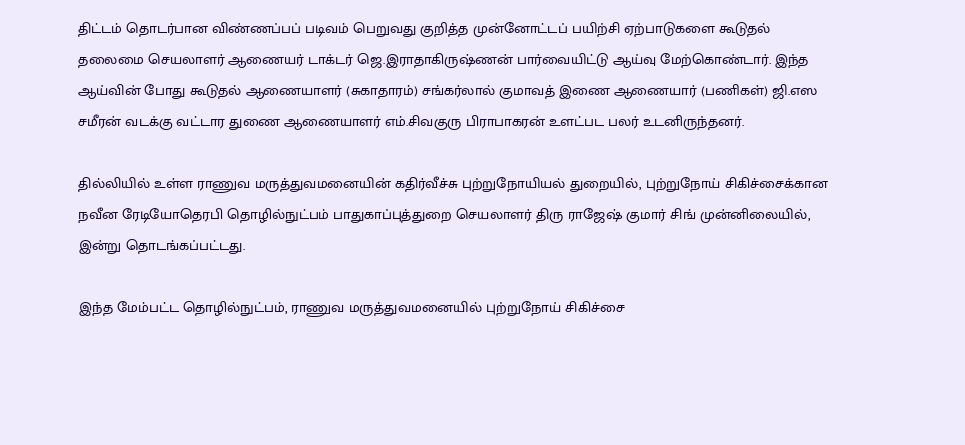திட்டம் தொடர்பான விண்ணப்பப் படிவம் பெறுவது குறித்த முன்னோட்டப் பயிற்சி ஏற்பாடுகளை கூடுதல் தலைமை செயலாளர் ஆணையர் டாக்டர் ஜெ.இராதாகிருஷ்ணன் பார்வையிட்டு ஆய்வு மேற்கொண்டார். இந்த ஆய்வின் போது கூடுதல் ஆணையாளர் (சுகாதாரம்) சங்கர்லால் குமாவத் இணை ஆணையார் (பணிகள்) ஜி.எஸ சமீரன் வடக்கு வட்டார துணை ஆணையாளர் எம்.சிவகுரு பிராபாகரன் உளட்பட பலர் உடனிருந்தனர்.

தில்லியில் உள்ள ராணுவ மருத்துவமனையின் கதிர்வீச்சு புற்றுநோயியல் துறையில், புற்றுநோய் சிகிச்சைக்கான நவீன ரேடியோதெரபி தொழில்நுட்பம் பாதுகாப்புத்துறை செயலாளர் திரு ராஜேஷ் குமார் சிங் முன்னிலையில், இன்று தொடங்கப்பட்டது.

இந்த மேம்பட்ட தொழில்நுட்பம், ராணுவ மருத்துவமனையில் புற்றுநோய் சிகிச்சை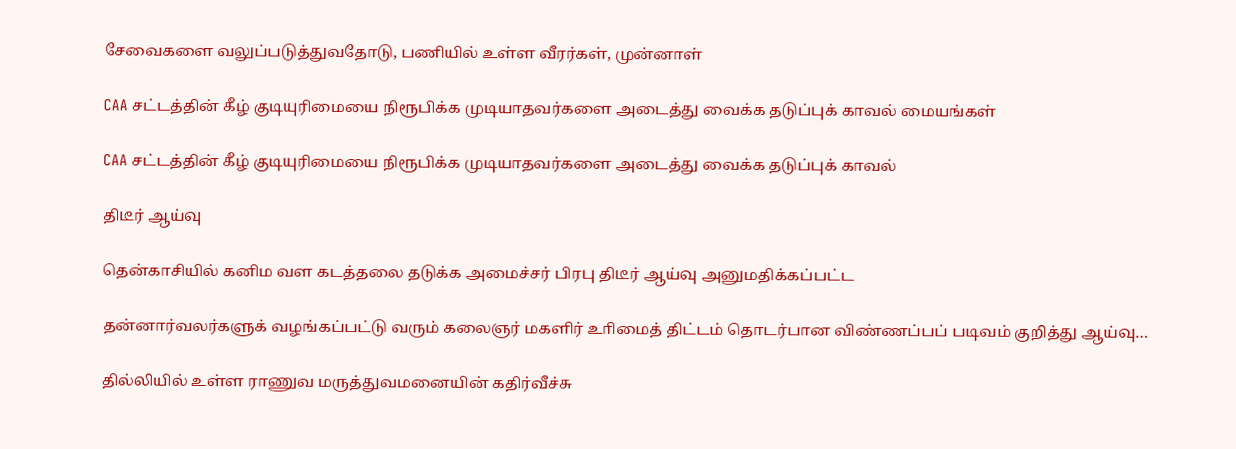சேவைகளை வலுப்படுத்துவதோடு, பணியில் உள்ள வீரர்கள், முன்னாள்

CAA சட்டத்தின் கீழ் குடியுரிமையை நிரூபிக்க முடியாதவர்களை அடைத்து வைக்க தடுப்புக் காவல் மையங்கள்

CAA சட்டத்தின் கீழ் குடியுரிமையை நிரூபிக்க முடியாதவர்களை அடைத்து வைக்க தடுப்புக் காவல்

திடீர் ஆய்வு

தென்காசியில் கனிம வள கடத்தலை தடுக்க அமைச்சர் பிரபு திடீர் ஆய்வு அனுமதிக்கப்பட்ட

தன்னார்வலர்களுக் வழங்கப்பட்டு வரும் கலைஞர் மகளிர் உாிமைத் திட்டம் தொடர்பான விண்ணப்பப் படிவம் குறித்து ஆய்வு…

தில்லியில் உள்ள ராணுவ மருத்துவமனையின் கதிர்வீச்சு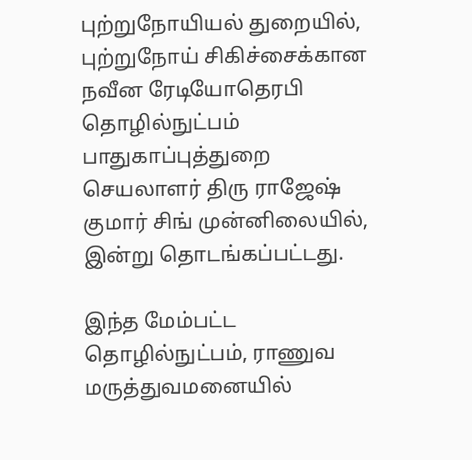புற்றுநோயியல் துறையில், புற்றுநோய் சிகிச்சைக்கான நவீன ரேடியோதெரபி தொழில்நுட்பம் பாதுகாப்புத்துறை செயலாளர் திரு ராஜேஷ் குமார் சிங் முன்னிலையில், இன்று தொடங்கப்பட்டது.

இந்த மேம்பட்ட தொழில்நுட்பம், ராணுவ மருத்துவமனையில்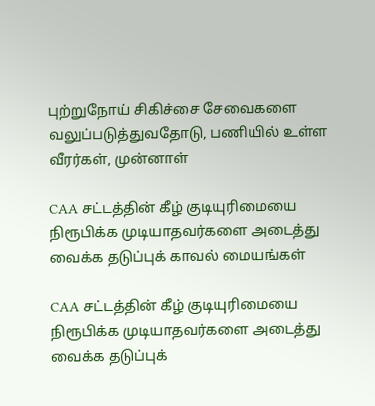புற்றுநோய் சிகிச்சை சேவைகளை வலுப்படுத்துவதோடு, பணியில் உள்ள வீரர்கள், முன்னாள்

CAA சட்டத்தின் கீழ் குடியுரிமையை நிரூபிக்க முடியாதவர்களை அடைத்து வைக்க தடுப்புக் காவல் மையங்கள்

CAA சட்டத்தின் கீழ் குடியுரிமையை நிரூபிக்க முடியாதவர்களை அடைத்து வைக்க தடுப்புக்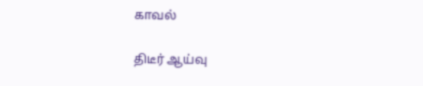காவல்

திடீர் ஆய்வு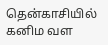தென்காசியில் கனிம வள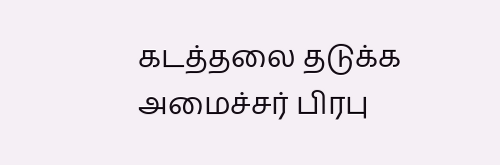கடத்தலை தடுக்க அமைச்சர் பிரபு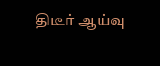திடீர் ஆய்வு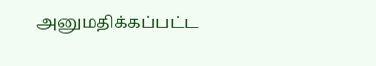அனுமதிக்கப்பட்ட